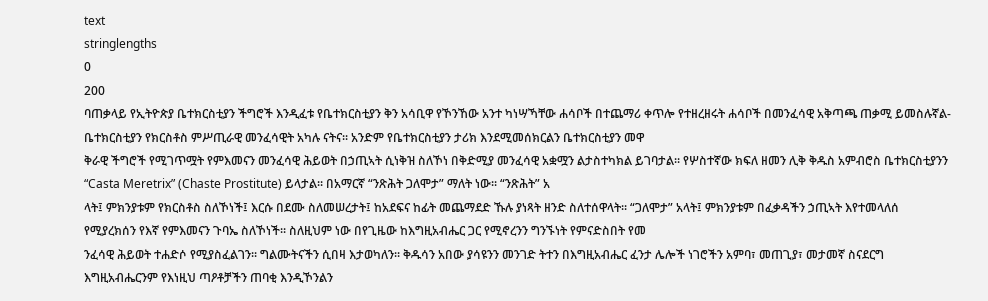text
stringlengths
0
200
ባጠቃላይ የኢትዮጵያ ቤተክርስቲያን ችግሮች እንዲፈቱ የቤተክርስቲያን ቅን አሳቢዋ የኾንኸው አንተ ካነሣኻቸው ሐሳቦች በተጨማሪ ቀጥሎ የተዘረዘሩት ሐሳቦች በመንፈሳዊ አቅጣጫ ጠቃሚ ይመስሉኛል- ቤተክርስቲያን የክርስቶስ ምሥጢራዊ መንፈሳዊት አካሉ ናትና፡፡ አንድም የቤተክርስቲያን ታሪክ እንደሚመሰክርልን ቤተክርስቲያን መዋ
ቅራዊ ችግሮች የሚገጥሟት የምእመናን መንፈሳዊ ሕይወት በኃጢኣት ሲነቅዝ ስለኾነ በቅድሚያ መንፈሳዊ አቋሟን ልታስተካክል ይገባታል፡፡ የሦስተኛው ክፍለ ዘመን ሊቅ ቅዱስ አምብሮስ ቤተክርስቲያንን “Casta Meretrix” (Chaste Prostitute) ይላታል፡፡ በአማርኛ “ንጽሕት ጋለሞታ” ማለት ነው፡፡ “ንጽሕት” አ
ላት፤ ምክንያቱም የክርስቶስ ስለኾነች፤ እርሱ በደሙ ስለመሠረታት፤ ከአደፍና ከፊት መጨማደድ ኹሉ ያነጻት ዘንድ ስለተሰዋላት፡፡ “ጋለሞታ” አላት፤ ምክንያቱም በፈቃዳችን ኃጢኣት እየተመላለሰ የሚያረክሰን የእኛ የምእመናን ጉባኤ ስለኾነች፡፡ ስለዚህም ነው በየጊዜው ከእግዚአብሔር ጋር የሚኖረንን ግንኙነት የምናድስበት የመ
ንፈሳዊ ሕይወት ተሐድሶ የሚያስፈልገን፡፡ ግልሙትናችን ሲበዛ እታወካለን፡፡ ቅዱሳን አበው ያሳዩንን መንገድ ትተን በእግዚአብሔር ፈንታ ሌሎች ነገሮችን አምባ፣ መጠጊያ፣ መታመኛ ስናደርግ እግዚአብሔርንም የእነዚህ ጣዖቶቻችን ጠባቂ እንዲኾንልን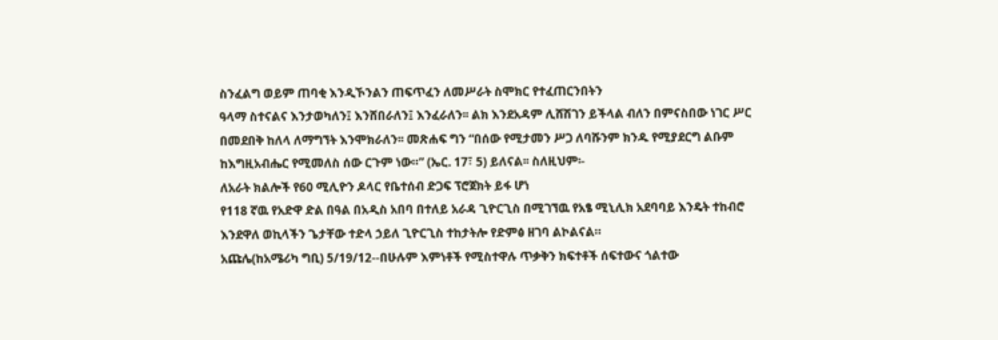ስንፈልግ ወይም ጠባቂ እንዲኾንልን ጠፍጥፈን ለመሥራት ስሞክር የተፈጠርንበትን
ዓላማ ስተናልና እንታወካለን፤ እንሸበራለን፤ እንፈራለን፡፡ ልክ እንደአዳም ሊሸሽገን ይችላል ብለን በምናስበው ነገር ሥር በመደበቅ ከለላ ለማግኘት እንሞክራለን፡፡ መጽሐፍ ግን “በሰው የሚታመን ሥጋ ለባሹንም ክንዱ የሚያደርግ ልቡም ከእግዚአብሔር የሚመለስ ሰው ርጉም ነው።” (ኤር. 17፣ 5) ይለናል፡፡ ስለዚህም፡-
ለአራት ክልሎች የ60 ሚሊዮን ዶላር የቤተሰብ ድጋፍ ፕሮጀክት ይፋ ሆነ
የ118 ኛዉ የአድዋ ድል በዓል በአዲስ አበባ በተለይ አራዳ ጊዮርጊስ በሚገኘዉ የአፄ ሚኒሊክ አደባባይ እንዴት ተከብሮ እንደዋለ ወኪላችን ጌታቸው ተድላ ኃይለ ጊዮርጊስ ተከታትሎ የድምፅ ዘገባ ልኮልናል።
አጩሌ(ከአሜሪካ ግቢ) 5/19/12--በሁሉም እምነቶች የሚስተዋሉ ጥቃቅን ክፍተቶች ሰፍተውና ጎልተው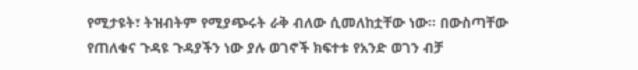የሚታዩት፣ ትዝብትም የሚያጭሩት ራቅ ብለው ሲመለከቷቸው ነው፡፡ በውስጣቸው የጠለቁና ጉዳዩ ጉዳያችን ነው ያሉ ወገኖች ክፍተቱ የአንድ ወገን ብቻ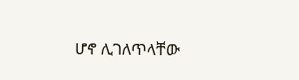ሆኖ ሊገለጥላቸው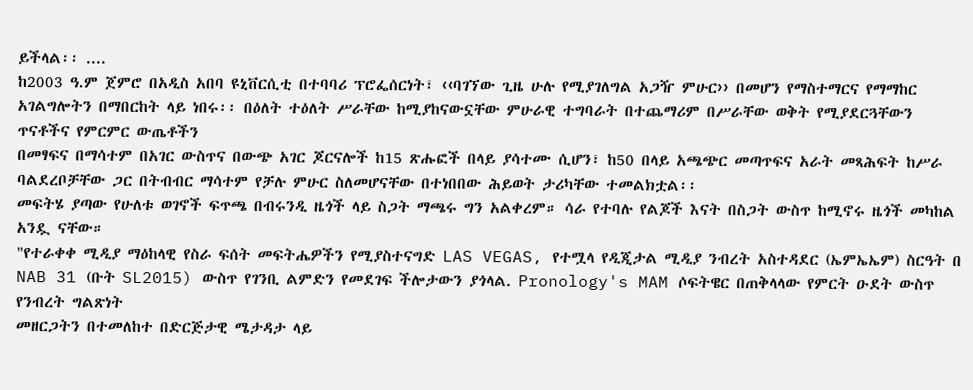ይችላል፡፡ ....
ከ2003 ዓ.ም ጀምሮ በአዲስ አበባ ዩኒቨርሲቲ በተባባሪ ፕሮፌሰርነት፣ ‹‹ባገኘው ጊዜ ሁሉ የሚያገለግል አጋዥ ምሁር›› በመሆን የማስተማርና የማማከር አገልግሎትን በማበርከት ላይ ነበሩ፡፡ በዕለት ተዕለት ሥራቸው ከሚያከናውኗቸው ምሁራዊ ተግባራት በተጨማሪም በሥራቸው ወቅት የሚያደርጓቸውን ጥናቶችና የምርምር ውጤቶችን
በመፃፍና በማሳተም በአገር ውስጥና በውጭ አገር ጆርናሎች ከ15 ጽሑፎች በላይ ያሳተሙ ሲሆን፣ ከ50 በላይ አጫጭር መጣጥፍና አራት መጻሕፍት ከሥራ ባልደረቦቻቸው ጋር በትብብር ማሳተም የቻሉ ምሁር ስለመሆናቸው በተነበበው ሕይወት ታሪካቸው ተመልክቷል፡፡
መፍትሄ ያጣው የሁለቱ ወገኖች ፍጥጫ በብሩንዲ ዜጎች ላይ ስጋት ማጫሩ ግን አልቀረም። ሳራ የተባሉ የልጆች እናት በስጋት ውስጥ ከሚኖሩ ዜጎች መካከል አንዷ ናቸው።
"የተራቀቀ ሚዲያ ማዕከላዊ የስራ ፍሰት መፍትሔዎችን የሚያስተናግድ LAS VEGAS, የተሟላ የዲጂታል ሚዲያ ንብረት አስተዳደር (ኤምኤኤም) ስርዓት በ NAB 31 (ቡት SL2015) ውስጥ የገንቢ ልምድን የመደገፍ ችሎታውን ያጎላል. Pronology's MAM ሶፍትዌር በጠቅላላው የምርት ዑደት ውስጥ የንብረት ግልጽነት
መዘርጋትን በተመለከተ በድርጅታዊ ሜታዳታ ላይ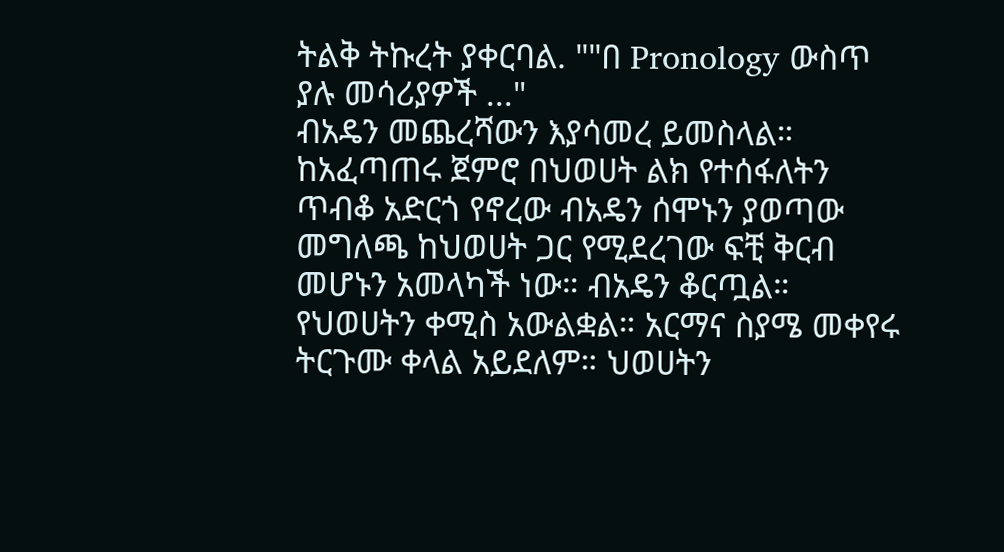ትልቅ ትኩረት ያቀርባል. ""በ Pronology ውስጥ ያሉ መሳሪያዎች ..."
ብአዴን መጨረሻውን እያሳመረ ይመስላል። ከአፈጣጠሩ ጀምሮ በህወሀት ልክ የተሰፋለትን ጥብቆ አድርጎ የኖረው ብአዴን ሰሞኑን ያወጣው መግለጫ ከህወሀት ጋር የሚደረገው ፍቺ ቅርብ መሆኑን አመላካች ነው። ብአዴን ቆርጧል። የህወሀትን ቀሚስ አውልቋል። አርማና ስያሜ መቀየሩ ትርጉሙ ቀላል አይደለም። ህወሀትን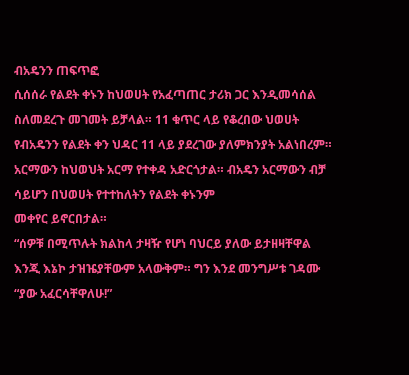ብአዴንን ጠፍጥፎ
ሲሰሰራ የልደት ቀኑን ከህወሀት የአፈጣጠር ታሪክ ጋር እንዲመሳሰል ስለመደረጉ መገመት ይቻላል። 11 ቁጥር ላይ የቆረበው ህወሀት የብአዴንን የልደት ቀን ህዳር 11 ላይ ያደረገው ያለምክንያት አልነበረም። አርማውን ከህወህት አርማ የተቀዳ አድርጎታል። ብአዴን አርማውን ብቻ ሳይሆን በህወሀት የተተከለትን የልደት ቀኑንም
መቀየር ይኖርበታል።
“ሰዎቹ በሚጥሉት ክልከላ ታዛዥ የሆነ ባህርይ ያለው ይታዘዛቸዋል እንጂ እኔኮ ታዝዤያቸውም አላውቅም። ግን እንደ መንግሥቱ ገዳሙ “ያው አፈርሳቸዋለሁ!”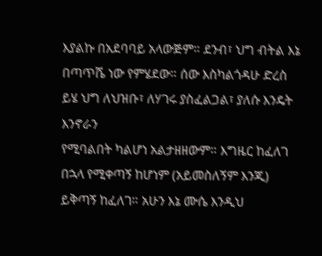እያልኩ በአደባባይ አላውጅም። ደንብ፣ ህግ ብትል እኔ በጣጥሼ ነው የምሄደው። ሰው እስካልጎዳሁ ድረስ ይሄ ህግ ለህዝቡ፣ ለሃገሩ ያስፈልጋል፣ ያለሱ እንዴት እንኖራን
የሚባልበት ካልሆነ አልታዘዘውም። እግዜር ከፈለገ በኋላ የሚቀጣኝ ከሆነም (አይመስለኝም እንጂ) ይቅጣኝ ከፈለገ። አሁን እኔ ሙሴ እንዲህ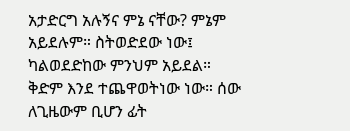አታድርግ አሉኝና ምኔ ናቸው? ምኔም አይደሉም። ስትወድደው ነው፤ ካልወደድከው ምንህም አይደል። ቅድም እንደ ተጨዋወትነው ነው። ሰው ለጊዜውም ቢሆን ፊት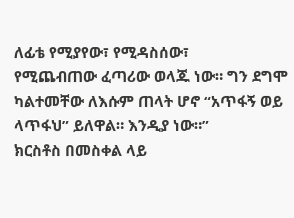ለፊቴ የሚያየው፣ የሚዳስሰው፣
የሚጨብጠው ፈጣሪው ወላጁ ነው። ግን ደግሞ ካልተመቸው ለእሱም ጠላት ሆኖ “አጥፋኝ ወይ ላጥፋህ” ይለዋል። እንዲያ ነው።”
ክርስቶስ በመስቀል ላይ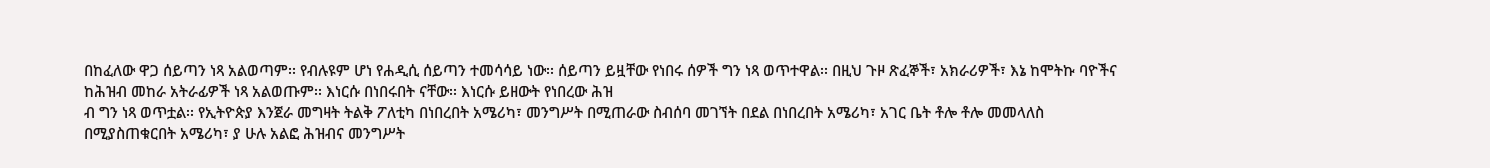በከፈለው ዋጋ ሰይጣን ነጻ አልወጣም፡፡ የብሉዩም ሆነ የሐዲሲ ሰይጣን ተመሳሳይ ነው፡፡ ሰይጣን ይዟቸው የነበሩ ሰዎች ግን ነጻ ወጥተዋል፡፡ በዚህ ጉዞ ጽፈኞች፣ አክራሪዎች፣ እኔ ከሞትኩ ባዮችና ከሕዝብ መከራ አትራፊዎች ነጻ አልወጡም፡፡ እነርሱ በነበሩበት ናቸው፡፡ እነርሱ ይዘውት የነበረው ሕዝ
ብ ግን ነጻ ወጥቷል፡፡ የኢትዮጵያ እንጀራ መግዛት ትልቅ ፖለቲካ በነበረበት አሜሪካ፣ መንግሥት በሚጠራው ስብሰባ መገኘት በደል በነበረበት አሜሪካ፣ አገር ቤት ቶሎ ቶሎ መመላለስ በሚያስጠቁርበት አሜሪካ፣ ያ ሁሉ አልፎ ሕዝብና መንግሥት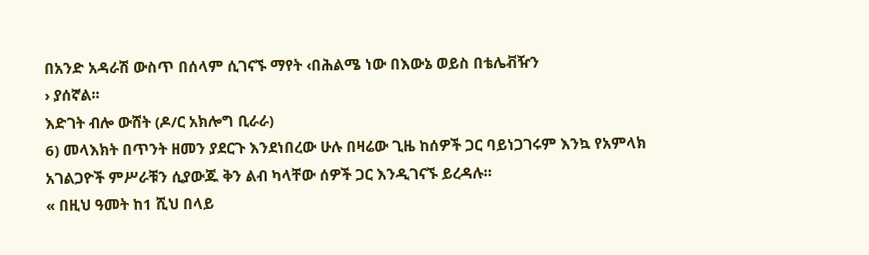በአንድ አዳራሽ ውስጥ በሰላም ሲገናኙ ማየት ‹በሕልሜ ነው በእውኔ ወይስ በቴሌቭዥን
› ያሰኛል፡፡
እድገት ብሎ ውሸት (ዶ/ር አክሎግ ቢራራ)
6) መላእክት በጥንት ዘመን ያደርጉ እንደነበረው ሁሉ በዛሬው ጊዜ ከሰዎች ጋር ባይነጋገሩም እንኳ የአምላክ አገልጋዮች ምሥራቹን ሲያውጁ ቅን ልብ ካላቸው ሰዎች ጋር እንዲገናኙ ይረዳሉ።
« በዚህ ዓመት ከ1 ሺህ በላይ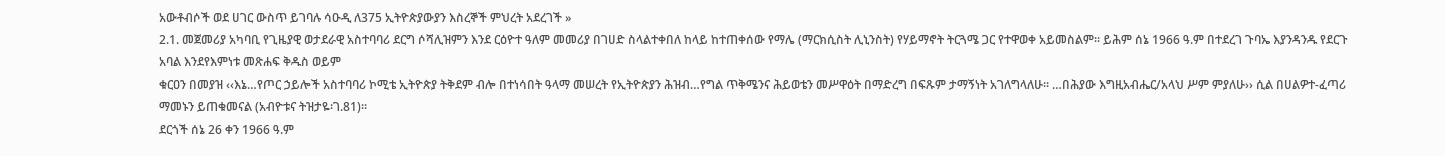አውቶብሶች ወደ ሀገር ውስጥ ይገባሉ ሳዑዲ ለ375 ኢትዮጵያውያን እስረኞች ምህረት አደረገች »
2.1. መጀመሪያ አካባቢ የጊዜያዊ ወታደራዊ አስተባባሪ ደርግ ሶሻሊዝምን እንደ ርዕዮተ ዓለም መመሪያ በገሀድ ስላልተቀበለ ከላይ ከተጠቀሰው የማሌ (ማርክሲስት ሊኒንስት) የሃይማኖት ትርጓሜ ጋር የተዋወቀ አይመስልም፡፡ ይሕም ሰኔ 1966 ዓ.ም በተደረገ ጉባኤ እያንዳንዱ የደርጉ አባል እንደየእምነቱ መጽሐፍ ቅዱስ ወይም
ቁርዐን በመያዝ ‹‹እኔ…የጦር ኃይሎች አስተባባሪ ኮሚቴ ኢትዮጵያ ትቅደም ብሎ በተነሳበት ዓላማ መሠረት የኢትዮጵያን ሕዝብ…የግል ጥቅሜንና ሕይወቴን መሥዋዕት በማድረግ በፍጹም ታማኝነት አገለግላለሁ፡፡ …በሕያው እግዚአብሔር/አላህ ሥም ምያለሁ›› ሲል በሀልዎተ-ፈጣሪ ማመኑን ይጠቁመናል (አብዮቱና ትዝታዬ፡ገ.81)፡፡
ደርጎች ሰኔ 26 ቀን 1966 ዓ.ም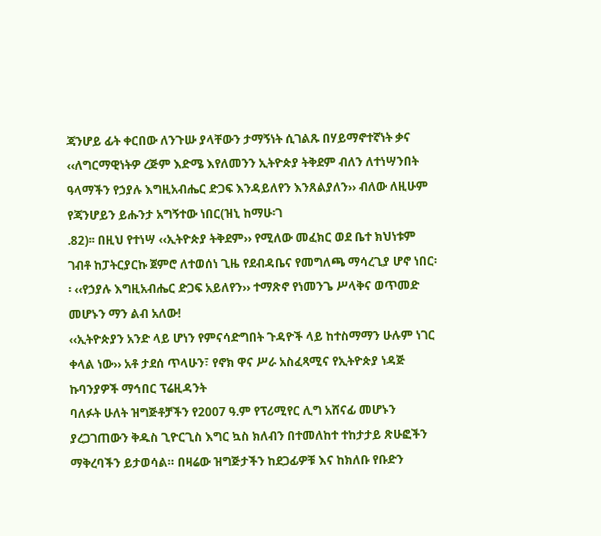ጃንሆይ ፊት ቀርበው ለንጉሡ ያላቸውን ታማኝነት ሲገልጹ በሃይማኖተኛነት ቃና ‹‹ለግርማዊነትዎ ረጅም እድሜ እየለመንን ኢትዮጵያ ትቅደም ብለን ለተነሣንበት ዓላማችን የኃያሉ እግዚአብሔር ድጋፍ እንዳይለየን እንጸልያለን›› ብለው ለዚሁም የጃንሆይን ይሑንታ አግኝተው ነበር(ዝኒ ከማሁ፡ገ
.82)፡፡ በዚህ የተነሣ ‹‹ኢትዮጵያ ትቅደም›› የሚለው መፈክር ወደ ቤተ ክህነቱም ገብቶ ከፓትርያርኩ ጀምሮ ለተወሰነ ጊዜ የደብዳቤና የመግለጫ ማሳረጊያ ሆኖ ነበር፡፡ ‹‹የኃያሉ እግዚአብሔር ድጋፍ አይለየን›› ተማጽኖ የነመንጌ ሥላቅና ወጥመድ መሆኑን ማን ልብ አለው!
‹‹ኢትዮጵያን አንድ ላይ ሆነን የምናሳድግበት ጉዳዮች ላይ ከተስማማን ሁሉም ነገር ቀላል ነው›› አቶ ታደሰ ጥላሁን፣ የኖክ ዋና ሥራ አስፈጻሚና የኢትዮጵያ ነዳጅ ኩባንያዎች ማኅበር ፕሬዚዳንት
ባለፉት ሁለት ዝግጅቶቻችን የ2007 ዓ.ም የፕሪሚየር ሊግ አሸናፊ መሆኑን ያረጋገጠውን ቅዱስ ጊዮርጊስ እግር ኳስ ክለብን በተመለከተ ተከታታይ ጽሁፎችን ማቅረባችን ይታወሳል። በዛሬው ዝግጅታችን ከደጋፊዎቹ እና ከክለቡ የቡድን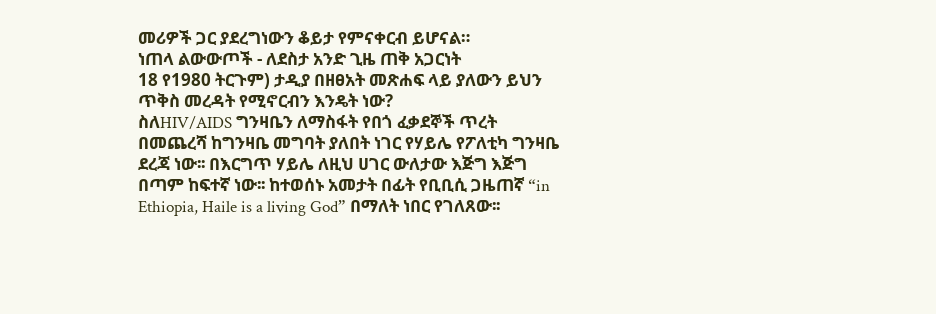መሪዎች ጋር ያደረግነውን ቆይታ የምናቀርብ ይሆናል።
ነጠላ ልውውጦች - ለደስታ አንድ ጊዜ ጠቅ አጋርነት
18 የ1980 ትርጉም) ታዲያ በዘፀአት መጽሐፍ ላይ ያለውን ይህን ጥቅስ መረዳት የሚኖርብን እንዴት ነው?
ስለHIV/AIDS ግንዛቤን ለማስፋት የበጎ ፈቃደኞች ጥረት
በመጨረሻ ከግንዛቤ መግባት ያለበት ነገር የሃይሌ የፖለቲካ ግንዛቤ ደረጃ ነው፡፡ በእርግጥ ሃይሌ ለዚህ ሀገር ውለታው እጅግ እጅግ በጣም ከፍተኛ ነው፡፡ ከተወሰኑ አመታት በፊት የቢቢሲ ጋዜጠኛ “in Ethiopia, Haile is a living God” በማለት ነበር የገለጸው፡፡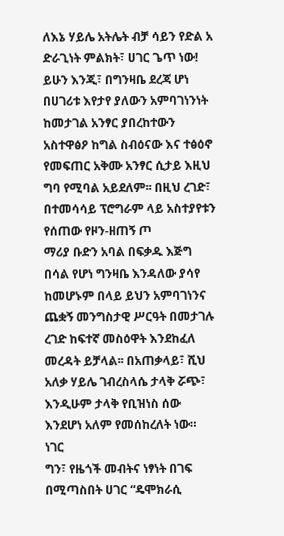ለእኔ ሃይሌ አትሌት ብቻ ሳይን የድል አ
ድራጊነት ምልክት፣ ሀገር ጌጥ ነው! ይሁን እንጂ፣ በግንዛቤ ደረጃ ሆነ በሀገሪቱ እየታየ ያለውን አምባገነንነት ከመታገል አንፃር ያበረከተውን አስተዋፅዖ ከግል ስብዕናው እና ተፅዕኖ የመፍጠር አቅሙ አንፃር ሲታይ እዚህ ግባ የሚባል አይደለም፡፡ በዚህ ረገድ፣ በተመሳሳይ ፕሮግራም ላይ አስተያየቱን የሰጠው የዞን-ዘጠኝ ጦ
ማሪያ ቡድን አባል በፍቃዱ እጅግ በሳል የሆነ ግንዛቤ እንዳለው ያሳየ ከመሆኑም በላይ ይህን አምባገነንና ጨቋኝ መንግስታዊ ሥርዓት በመታገሉ ረገድ ከፍተኛ መስዕዋት እንደከፈለ መረዳት ይቻላል፡፡ በአጠቃላይ፣ ሺህ አለቃ ሃይሌ ገብረስላሴ ታላቅ ሯጭ፣ እንዲሁም ታላቅ የቢዝነስ ሰው እንደሆነ አለም የመሰከረለት ነው። ነገር
ግን፣ የዜጎች መብትና ነፃነት በገፍ በሚጣስበት ሀገር “ዴሞክራሲ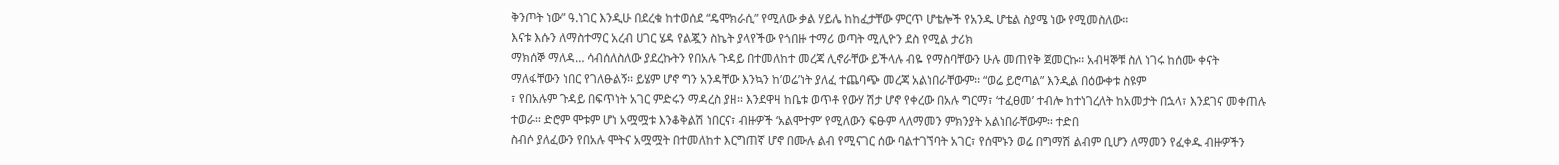ቅንጦት ነው” ዓ.ነገር እንዲሁ በደረቁ ከተወሰደ “ዴሞክራሲ” የሚለው ቃል ሃይሌ ከከፈታቸው ምርጥ ሆቴሎች የአንዱ ሆቴል ስያሜ ነው የሚመስለው።
እናቱ እሱን ለማስተማር አረብ ሀገር ሄዳ የልጇን ስኬት ያላየችው የጎበዙ ተማሪ ወጣት ሚሊዮን ደስ የሚል ታሪክ
ማክሰኞ ማለዳ… ሳብሰለስለው ያደረኩትን የበአሉ ጉዳይ በተመለከተ መረጃ ሊኖራቸው ይችላሉ ብዬ የማስባቸውን ሁሉ መጠየቅ ጀመርኩ፡፡ አብዛኞቹ ስለ ነገሩ ከሰሙ ቀናት ማለፋቸውን ነበር የገለፁልኝ፡፡ ይሄም ሆኖ ግን አንዳቸው እንኳን ከ’ወሬ’ነት ያለፈ ተጨባጭ መረጃ አልነበራቸውም፡፡ “ወሬ ይሮጣል” እንዲል በዕውቀቱ ስዩም
፣ የበአሉም ጉዳይ በፍጥነት አገር ምድሩን ማዳረስ ያዘ፡፡ እንደዋዛ ከቤቱ ወጥቶ የውሃ ሽታ ሆኖ የቀረው በአሉ ግርማ፣ ‘ተፈፀመ’ ተብሎ ከተነገረለት ከአመታት በኋላ፣ እንደገና መቀጠሉ ተወራ፡፡ ድሮም ሞቱም ሆነ አሟሟቱ እንቆቅልሽ ነበርና፣ ብዙዎች ‘አልሞተም’ የሚለውን ፍፁም ላለማመን ምክንያት አልነበራቸውም፡፡ ተድበ
ስብሶ ያለፈውን የበአሉ ሞትና አሟሟት በተመለከተ እርግጠኛ ሆኖ በሙሉ ልብ የሚናገር ሰው ባልተገኘባት አገር፣ የሰሞኑን ወሬ በግማሽ ልብም ቢሆን ለማመን የፈቀዱ ብዙዎችን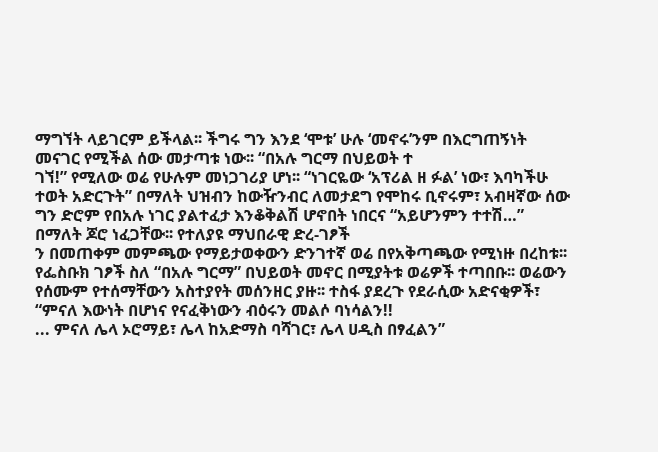ማግኘት ላይገርም ይችላል፡፡ ችግሩ ግን እንደ ‘ሞቱ’ ሁሉ ‘መኖሩ’ንም በእርግጠኝነት መናገር የሚችል ሰው መታጣቱ ነው፡፡ “በአሉ ግርማ በህይወት ተ
ገኘ!” የሚለው ወሬ የሁሉም መነጋገሪያ ሆነ፡፡ “ነገርዬው ‘አፕሪል ዘ ፉል’ ነው፣ እባካችሁ ተወት አድርጉት” በማለት ህዝብን ከውዥንብር ለመታደግ የሞከሩ ቢኖሩም፣ አብዛኛው ሰው ግን ድሮም የበአሉ ነገር ያልተፈታ እንቆቅልሽ ሆኖበት ነበርና “አይሆንምን ተተሽ…” በማለት ጆሮ ነፈጋቸው፡፡ የተለያዩ ማህበራዊ ድረ-ገፆች
ን በመጠቀም መምጫው የማይታወቀውን ድንገተኛ ወሬ በየአቅጣጫው የሚነዙ በረከቱ፡፡ የፌስቡክ ገፆች ስለ “በአሉ ግርማ” በህይወት መኖር በሚያትቱ ወሬዎች ተጣበቡ፡፡ ወሬውን የሰሙም የተሰማቸውን አስተያየት መሰንዘር ያዙ፡፡ ተስፋ ያደረጉ የደራሲው አድናቂዎች፣ “ምናለ እውነት በሆነና የናፈቅነውን ብዕሩን መልሶ ባነሳልን!!
... ምናለ ሌላ ኦሮማይ፣ ሌላ ከአድማስ ባሻገር፣ ሌላ ሀዲስ በፃፈልን”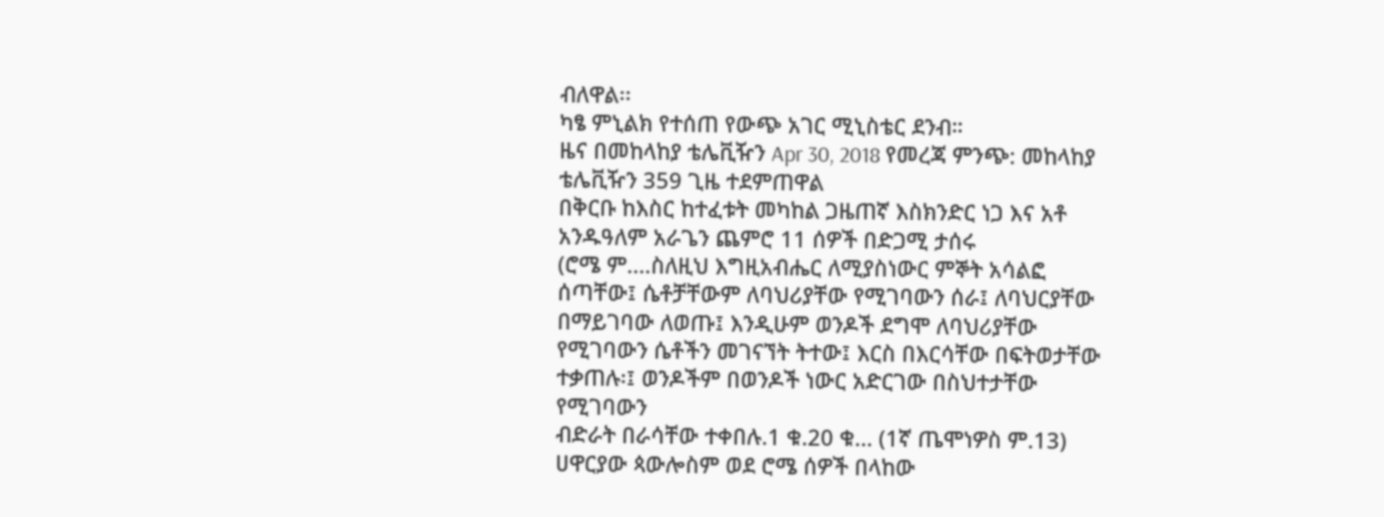ብለዋል፡፡
ካፄ ምኒልክ የተሰጠ የውጭ አገር ሚኒስቴር ደንብ።
ዜና በመከላከያ ቴሌቪዥን Apr 30, 2018 የመረጃ ምንጭ: መከላከያ ቴሌቪዥን 359 ጊዜ ተደምጠዋል
በቅርቡ ከእስር ከተፈቱት መካከል ጋዜጠኛ እስክንድር ነጋ እና አቶ አንዱዓለም አራጌን ጨምሮ 11 ሰዎች በድጋሚ ታሰሩ
(ሮሜ ም....ስለዚህ እግዚአብሔር ለሚያስነውር ምኞት አሳልፎ ሰጣቸው፤ ሴቶቻቸውም ለባህሪያቸው የሚገባውን ሰራ፤ ለባህርያቸው በማይገባው ለወጡ፤ እንዲሁም ወንዶች ደግሞ ለባህሪያቸው የሚገባውን ሴቶችን መገናኘት ትተው፤ እርስ በእርሳቸው በፍትወታቸው ተቃጠሉ፡፤ ወንዶችም በወንዶች ነውር አድርገው በስህተታቸው የሚገባውን
ብድራት በራሳቸው ተቀበሉ.1 ቁ.20 ቁ... (1ኛ ጤሞነዎስ ም.13) ሀዋርያው ጳውሎስም ወደ ሮሜ ሰዎች በላከው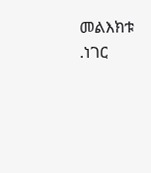መልእክቱ .ነገር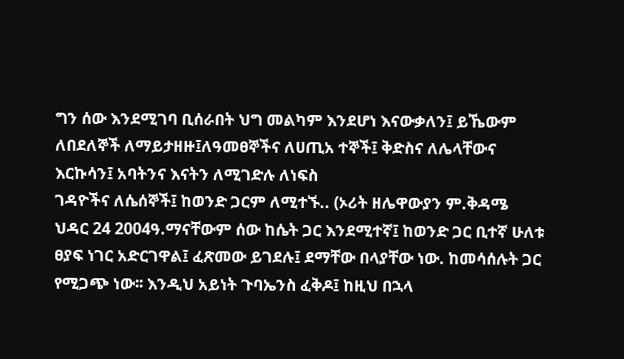ግን ሰው እንደሚገባ ቢሰራበት ህግ መልካም እንደሆነ እናውቃለን፤ ይኼውም ለበደለኞች ለማይታዘዙ፤ለዓመፀኞችና ለሀጢአ ተኞች፤ ቅድስና ለሌላቸውና እርኩሳን፤ አባትንና እናትን ለሚገድሉ ለነፍስ
ገዳዮችና ለሴሰኞች፤ ከወንድ ጋርም ለሚተኙ.. (ኦሪት ዘሌዋውያን ም.ቅዳሜ ህዳር 24 2004ዓ.ማናቸውም ሰው ከሴት ጋር እንደሚተኛ፤ ከወንድ ጋር ቢተኛ ሁለቱ ፀያፍ ነገር አድርገዋል፤ ፈጽመው ይገደሉ፤ ደማቸው በላያቸው ነው. ከመሳሰሉት ጋር የሚጋጭ ነው፡፡ እንዲህ አይነት ጉባኤንስ ፈቅዶ፤ ከዚህ በኋላ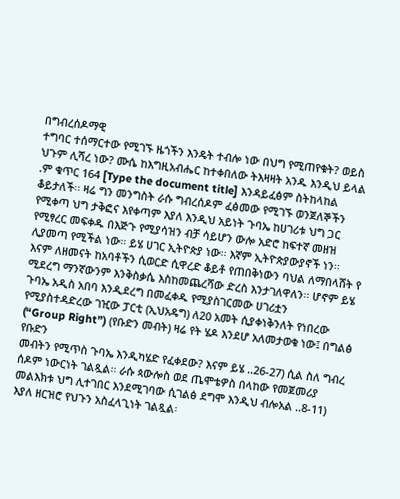በግብረሰዶማዊ
ተግባር ተሰማርተው የሚገኙ ዜጎችን እንዴት ተብሎ ነው በህግ የሚጠየቁት? ወይስ ህጉም ሊሻረ ነው? ሙሴ ከእግዚአብሔር ከተቀበለው ትእዛዛት አንዱ እንዲህ ይላል .ም ቁጥር 164 [Type the document title] እንዳይፈፅም ስትከላከል ቆይታለች፡፡ ዛሬ ግን መንግስት ራሱ ግብረሰዶም ፈፅመው የሚገኙ ወንጀለኞችን
የሚቀጣ ህግ ታቅፎና እየቀጣም እያለ እንዲህ አይነት ጉባኤ ከሀገሪቱ ህግ ጋር የሚፃረር መፍቀዱ በእጅጉ የሚያሳዝን ብቻ ሳይሆን ውሎ አድሮ ከፍተኛ መዘዝ ሊያመጣ የሚችል ነው፡፡ ይሄ ሀገር ኢትዮጵያ ነው፡፡ እኛም ኢትዮጵያውያኖች ነን፡፡ እናም ለዘመናት ከአባቶችን ሲወርድ ሲዋረድ ቆይቶ የጠበቅነውን ባህል ለማበላሸት የ
ሚደረግ ማንኛውንም እንቅስቃሴ እስከመጨረሻው ድረስ እንታገለዋለን፡፡ ሆኖም ይሄ ጉባኤ አዲስ አበባ እንዲደረግ በመፈቀዱ የሚያስገርመው ሀገሪቷን የሚያስተዳድረው ገዢው ፓርቲ (ኢህአዴግ) ለ20 አመት ሲያቀነቅንለት የነበረው (“Group Right”) (የቡድን መብት) ዛሬ የት ሄዶ እንደሆ አለመታወቁ ነው፤ በግልፅ የቡድን
መብትን የሚጥስ ጉባኤ እንዲካሄድ የፈቀደው? እናም ይሄ ..26-27) ሲል ስለ ግብረ ሰዶም ነውርነት ገልጿል፡፡ ራሱ ጳውሎስ ወደ ጤሞቴዎስ በላከው የመጀመሪያ መልእክቱ ህግ ሊተገበር እንደሚገባው ሲገልፅ ደግሞ እንዲህ ብሎአል ..8-11) እያለ ዘርዝሮ የህጉን አስፈላጊነት ገልጿል፡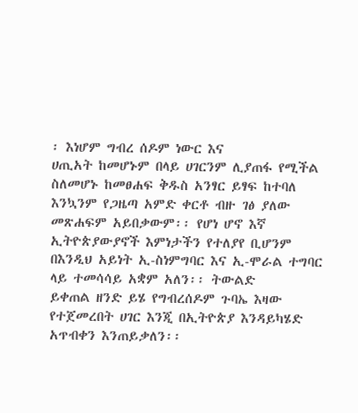፡ እነሆም ግብረ ሰዶም ነውር እና
ሀጢአት ከመሆኑም በላይ ሀገርንም ሊያጠፋ የሚችል ስለመሆኑ ከመፀሐፍ ቅዱስ አንፃር ይፃፍ ከተባለ እንኳንም የጋዜጣ አምድ ቀርቶ ብዙ ገፅ ያለው መጽሐፍም አይበቃውም፡፡ የሆነ ሆኖ እኛ ኢትዮጵያውያኖች እምነታችን የተለያየ ቢሆንም በእንዲህ አይነት ኢ-ስነምግባር እና ኢ-ሞራል ተግባር ላይ ተመሳሳይ አቋም አለን፡፡ ትውልድ
ይቀጠል ዘንድ ይሄ የግብረሰዶም ጉባኤ እዛው የተጀመረበት ሀገር እንጂ በኢትዮጵያ እንዳይካሄድ አጥብቀን እንጠይቃለን፡፡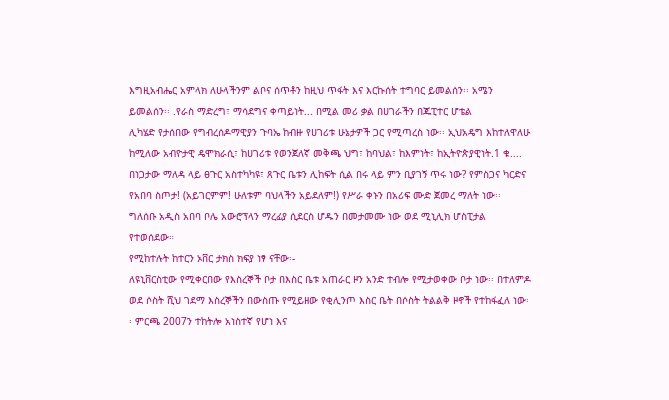እግዚአብሔር አምላክ ለሁላችንም ልቦና ሰጥቶን ከዚህ ጥፋት እና እርኩሰት ተግባር ይመልሰን፡፡ አሜን ይመልሰን፡፡ .የራስ ማድረግ፣ ማሳደግና ቀጣይነት... በሚል መሪ ቃል በሀገራችን በጁፒተር ሆቴል
ሊካሄድ የታሰበው የግብረሰዶማዊያን ጉባኤ ከብዙ የሀገሪቱ ሁኔታዎች ጋር የሚጣረስ ነው፡፡ ኢህአዴግ እከተለዋለሁ ከሚለው አብዮታዊ ዴሞክራሲ፣ ከሀገሪቱ የወንጀለኛ መቅጫ ህግ፣ ከባህል፣ ከእምነት፣ ከኢትዮጵያዊነት.1 ቁ....
በነጋታው ማለዳ ላይ ፀጉር አስተካካዩ፣ ጸጉር ቤቱን ሊከፍት ሲል በሩ ላይ ምን ቢያገኝ ጥሩ ነው? የምስጋና ካርድና የአበባ ስጦታ! (አይገርምም! ሁለቱም ባህላችን አይደለም!) የሥራ ቀኑን በአሪፍ ሙድ ጀመረ ማለት ነው፡፡
ግለሰቡ አዲስ አበባ ቦሌ አውሮፕላን ማረፊያ ሲደርስ ሆዱን በመታመሙ ነው ወደ ሚኒሊክ ሆስፒታል የተወሰደው።
የሚከተሉት ከተርን ኦቨር ታክስ ክፍያ ነፃ ናቸው፡-
ለዩኒቨርስቲው የሚቀርበው የእስረኞች ቦታ በእስር ቤቱ አጠራር ዞን አንድ ተብሎ የሚታወቀው ቦታ ነው፡፡ በተለምዶ ወደ ሶስት ሺህ ገደማ እስረኞችን በውስጡ የሚይዘው የቂሊንጦ እስር ቤት በሶስት ትልልቅ ዞኖች የተከፋፈለ ነው፡፡ ምርጫ 2007ን ተከትሎ አነስተኛ የሆነ እና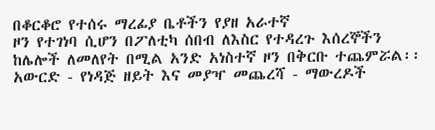በቆርቆሮ የተሰሩ ማረፊያ ቤቶችን የያዘ አራተኛ
ዞን የተገነባ ሲሆን በፖለቲካ ሰበብ ለእስር የተዳረጉ እሰረኞችን ከሌሎች ለመለየት በሚል አንድ አነስተኛ ዞን በቅርቡ ተጨምሯል፡፡
አውርድ - የነዳጅ ዘይት እና መያዣ መጨረሻ - ማውረዶች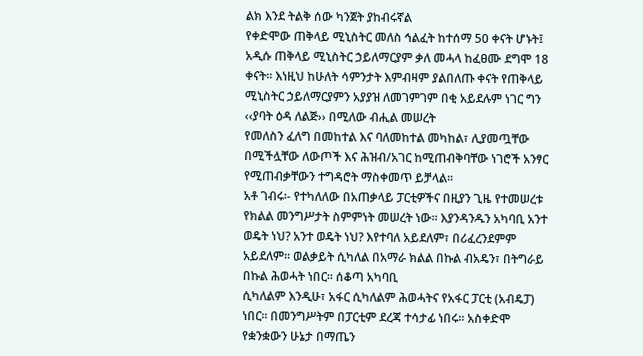ልክ እንደ ትልቅ ሰው ካንጀት ያከብሩኛል
የቀድሞው ጠቅላይ ሚኒስትር መለስ ኅልፈት ከተሰማ 50 ቀናት ሆኑት፤ አዲሱ ጠቅላይ ሚኒስትር ኃይለማርያም ቃለ መሓላ ከፈፀሙ ደግሞ 18 ቀናት፡፡ እነዚህ ከሁለት ሳምንታት እምብዛም ያልበለጡ ቀናት የጠቅላይ ሚኒስትር ኃይለማርያምን አያያዝ ለመገምገም በቂ አይደሉም ነገር ግን ‹‹ያባት ዕዳ ለልጅ›› በሚለው ብሒል መሠረት
የመለስን ፈለግ በመከተል እና ባለመከተል መካከል፣ ሊያመጧቸው በሚችሏቸው ለውጦች እና ሕዝብ/አገር ከሚጠብቅባቸው ነገሮች አንፃር የሚጠብቃቸውን ተግዳሮት ማስቀመጥ ይቻላል፡፡
አቶ ገብሩ፡- የተካለለው በአጠቃላይ ፓርቲዎችና በዚያን ጊዜ የተመሠረቱ የክልል መንግሥታት ስምምነት መሠረት ነው፡፡ እያንዳንዱን አካባቢ አንተ ወዴት ነህ? አንተ ወዴት ነህ? እየተባለ አይደለም፣ በሪፈረንደምም አይደለም፡፡ ወልቃይት ሲካለል በአማራ ክልል በኩል ብአዴን፣ በትግራይ በኩል ሕወሓት ነበር፡፡ ሰቆጣ አካባቢ
ሲካለልም እንዲሁ፣ አፋር ሲካለልም ሕወሓትና የአፋር ፓርቲ (አብዴፓ) ነበር፡፡ በመንግሥትም በፓርቲም ደረጃ ተሳታፊ ነበሩ፡፡ አስቀድሞ የቋንቋውን ሁኔታ በማጤን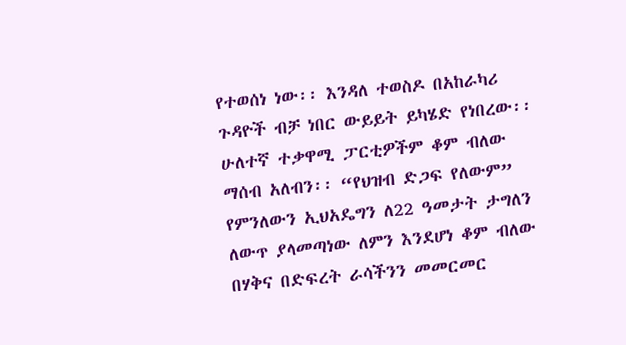የተወሰነ ነው፡፡ እንዳለ ተወስዶ በአከራካሪ ጉዳዮች ብቻ ነበር ውይይት ይካሄድ የነበረው፡፡
ሁለተኛ ተቃዋሚ ፓርቲዎችም ቆም ብለው ማሰብ አለብን፡፡ “የህዝብ ድጋፍ የለውም” የምንለውን ኢህአዴግን ለ22 ዓመታት ታግለን ለውጥ ያላመጣነው ለምን እንደሆነ ቆም ብለው በሃቅና በድፍረት ራሳችንን መመርመር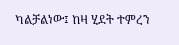ካልቻልነው፤ ከዛ ሂደት ተምረን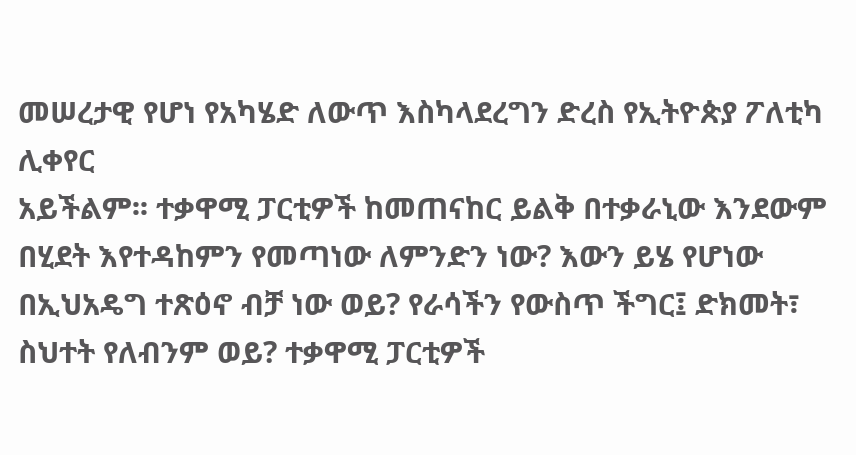መሠረታዊ የሆነ የአካሄድ ለውጥ እስካላደረግን ድረስ የኢትዮጵያ ፖለቲካ ሊቀየር
አይችልም፡፡ ተቃዋሚ ፓርቲዎች ከመጠናከር ይልቅ በተቃራኒው እንደውም በሂደት እየተዳከምን የመጣነው ለምንድን ነው? እውን ይሄ የሆነው በኢህአዴግ ተጽዕኖ ብቻ ነው ወይ? የራሳችን የውስጥ ችግር፤ ድክመት፣ ስህተት የለብንም ወይ? ተቃዋሚ ፓርቲዎች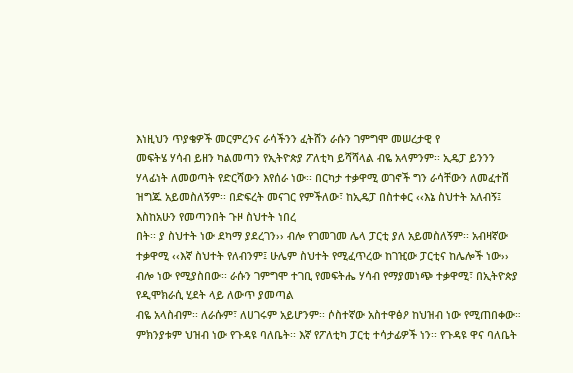እነዚህን ጥያቄዎች መርምረንና ራሳችንን ፈትሸን ራሱን ገምግሞ መሠረታዊ የ
መፍትሄ ሃሳብ ይዘን ካልመጣን የኢትዮጵያ ፖለቲካ ይሻሻላል ብዬ አላምንም፡፡ ኢዴፓ ይንንን ሃላፊነት ለመወጣት የድርሻውን እየሰራ ነው፡፡ በርካታ ተቃዋሚ ወገኖች ግን ራሳቸውን ለመፈተሽ ዝግጁ አይመስለኝም፡፡ በድፍረት መናገር የምችለው፣ ከኢዴፓ በስተቀር ‹‹እኔ ስህተት አለብኝ፤ እስከአሁን የመጣንበት ጉዞ ስህተት ነበረ
በት፡፡ ያ ስህተት ነው ደካማ ያደረገን›› ብሎ የገመገመ ሌላ ፓርቲ ያለ አይመስለኝም፡፡ አብዛኛው ተቃዋሚ ‹‹እኛ ስህተት የለብንም፤ ሁሌም ስህተት የሚፈጥረው ከገዢው ፓርቲና ከሌሎች ነው›› ብሎ ነው የሚያስበው፡፡ ራሱን ገምግሞ ተገቢ የመፍትሔ ሃሳብ የማያመነጭ ተቃዋሚ፣ በኢትዮጵያ የዲሞክራሲ ሂደት ላይ ለውጥ ያመጣል
ብዬ አላስብም፡፡ ለራሱም፣ ለሀገሩም አይሆንም፡፡ ሶስተኛው አስተዋፅዖ ከህዝብ ነው የሚጠበቀው። ምክንያቱም ህዝብ ነው የጉዳዩ ባለቤት፡፡ እኛ የፖለቲካ ፓርቲ ተሳታፊዎች ነን፡፡ የጉዳዩ ዋና ባለቤት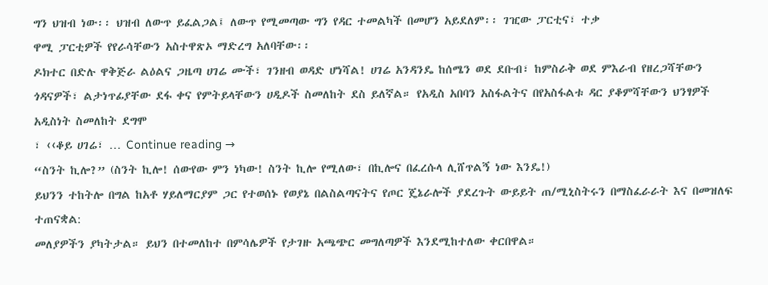ግን ህዝብ ነው፡፡ ህዝብ ለውጥ ይፈልጋል፤ ለውጥ የሚመጣው ግን የዳር ተመልካች በመሆን አይደለም፡፡ ገዢው ፓርቲና፣ ተቃ
ዋሚ ፓርቲዎች የየራሳቸውን አስተዋጽኦ ማድረግ አለባቸው፡፡
ዶክተር በድሉ ዋቅጅራ ልዕልና ጋዜጣ ሀገሬ ሙች፣ ገንዘብ ወዳድ ሆነሻል! ሀገሬ አንዳንዴ ከሰሜን ወደ ደቡብ፣ ከምስራቅ ወደ ምእራብ የዘረጋሻቸውን ጎዳናዎች፣ ልታነጥፊያቸው ደፋ ቀና የምትይላቸውን ሀዲዶች ስመለከት ደስ ይለኛል። የአዲስ አበባን አስፋልትና በየአስፋልቱ ዳር ያቆምሻቸውን ህንፃዎች አዲስነት ስመለከት ደግሞ
፣ ‹‹ቆይ ሀገሬ፣ … Continue reading →
“ስንት ኪሎ?” (ስንት ኪሎ! ሰውየው ምን ነካው! ስንት ኪሎ የሚለው፣ በኪሎና በፈረሱላ ሊሸጥልኝ ነው እንዴ!)
ይህንን ተከትሎ በግል ከአቶ ሃይለማርያም ጋር የተወሰኑ የወያኔ በልስልጣናትና የጦር ጄኔራሎች ያደረጉት ውይይት ጠ/ሚኒስትሩን በማስፈራራት እና በመዝለፍ ተጠናቋል:
መለያዎችን ያካትታል። ይህን በተመለከተ በምሳሌዎች የታገዙ አጫጭር መግለጣዎች እንደሚከተለው ቀርበዋል።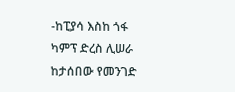-ከፒያሳ እስከ ጎፋ ካምፕ ድረስ ሊሠራ ከታሰበው የመንገድ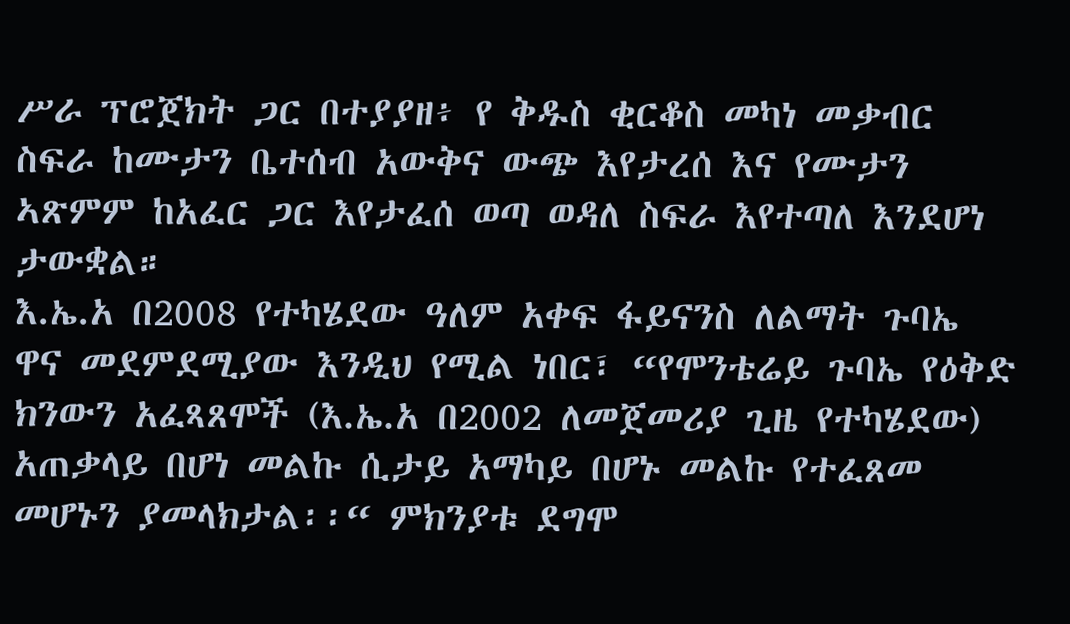ሥራ ፕሮጀክት ጋር በተያያዘ፥ የ ቅዱስ ቂርቆስ መካነ መቃብር ስፍራ ከሙታን ቤተሰብ አውቅና ውጭ እየታረሰ እና የሙታን ኣጽምም ከአፈር ጋር እየታፈሰ ወጣ ወዳለ ስፍራ እየተጣለ እንደሆነ ታውቋል።
እ.ኤ.አ በ2008 የተካሄደው ዓለም አቀፍ ፋይናንስ ለልማት ጉባኤ ዋና መደምደሚያው እንዲህ የሚል ነበር፣ “የሞንቴሬይ ጉባኤ የዕቅድ ክንውን አፈጻጸሞች (እ.ኤ.አ በ2002 ለመጀመሪያ ጊዜ የተካሄደው) አጠቃላይ በሆነ መልኩ ሲታይ አማካይ በሆኑ መልኩ የተፈጸመ መሆኑን ያመላክታል፡፡“ ምክንያቱ ደግሞ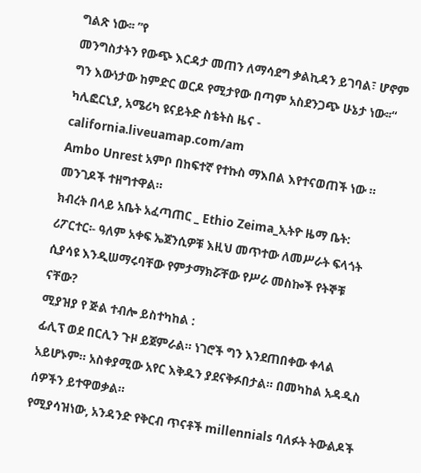ግልጽ ነው፡፡ ”የ
መንግስታትን የውጭ እርዳታ መጠን ለማሳደግ ቃልኪዳን ይገባል፣ ሆኖም ግን እውነታው ከምድር ወርዶ የሚታየው በጣም አስደንጋጭ ሁኔታ ነው፡፡“
ካሊፎርኒያ, አሜሪካ ዩናይትድ ስቴትስ ዜና - california.liveuamap.com/am
Ambo Unrest አምቦ በከፍተኛ የተኩስ ማእበል እየተናወጠች ነው ። መንገዶች ተዘግተዋል።
ክብረት በላይ አቤት አፈጣጠር _ Ethio Zeima_ኢትዮ ዜማ ቤት:
ሪፖርተር፡- ዓለም አቀፍ ኤጀንሲዎቹ እዚህ መጥተው ለመሥራት ፍላጎት ሲያሳዩ እንዲሠማሩባቸው የምታማክሯቸው የሥራ መስኰች የትኞቹ ናቸው?
ሚያዝያ የ ጅል ተብሎ ይስተካከል :
ፊሊፕ ወደ በርሊን ጉዞ ይጀምራል። ነገሮች ግን እንደጠበቀው ቀላል አይሆኑም። አስቀያሚው አየር እቅዱን ያደናቅፉበታል። በመካከል አዳዲስ ሰዎችን ይተዋወቃል።
የሚያሳዝነው, አንዳንድ የቅርብ ጥናቶች millennials ባለፉት ትውልዶች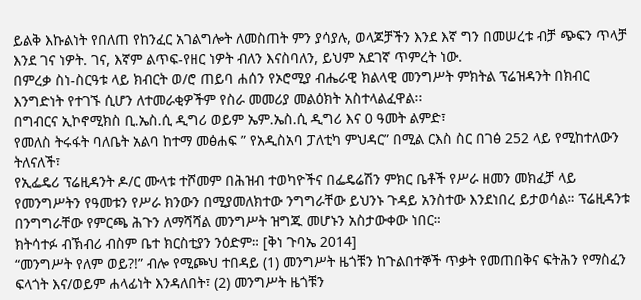ይልቅ እኩልነት የበለጠ የከንፈር አገልግሎት ለመስጠት ምን ያሳያሉ, ወላጆቻችን እንደ እኛ ግን በመሠረቱ ብቻ ጭፍን ጥላቻ እንደ ገና ነዎት. ገና, እኛም ልጥፍ-የዘር ነዎት ብለን እናስባለን, ይህም አደገኛ ጥምረት ነው.
በምረቃ ስነ-ስርዓቱ ላይ ክብርት ወ/ሮ ጠይባ ሐሰን የኦሮሚያ ብሔራዊ ክልላዊ መንግሥት ምክትል ፕሬዝዳንት በክብር እንግድነት የተገኙ ሲሆን ለተመራቂዎችም የስራ መመሪያ መልዕክት አስተላልፈዋል፡፡
በግብርና ኢኮኖሚክስ ቢ.ኤስ.ሲ ዲግሪ ወይም ኤም.ኤስ.ሲ ዲግሪ እና 0 ዓመት ልምድ፣
የመለስ ትሩፋት ባለቤት አልባ ከተማ መፅሐፍ ” የአዲስአባ ፓለቲካ ምህዳር” በሚል ርእስ ስር በገፅ 252 ላይ የሚከተለውን ትለናለች፣
የኢፌዴሪ ፕሬዚዳንት ዶ/ር ሙላቱ ተሾመም በሕዝብ ተወካዮችና በፌዴሬሽን ምክር ቤቶች የሥራ ዘመን መክፈቻ ላይ የመንግሥትን የዓመቱን የሥራ ክንውን በሚያመለክተው ንግግራቸው ይህንኑ ጉዳይ አንስተው እንደነበረ ይታወሳል። ፕሬዚዳንቱ በንግግራቸው የምርጫ ሕጉን ለማሻሻል መንግሥት ዝግጁ መሆኑን አስታውቀው ነበር።
ክትሳተፉ ብኽብሪ ብስም ቤተ ክርስቲያን ንዕድም። [ቅነ ጉባኤ 2014]
“መንግሥት የለም ወይ?!” ብሎ የሚጮህ ተበዳይ (1) መንግሥት ዜጎቹን ከጉልበተኞች ጥቃት የመጠበቅና ፍትሕን የማስፈን ፍላጎት እና/ወይም ሐላፊነት እንዳለበት፣ (2) መንግሥት ዜጎቹን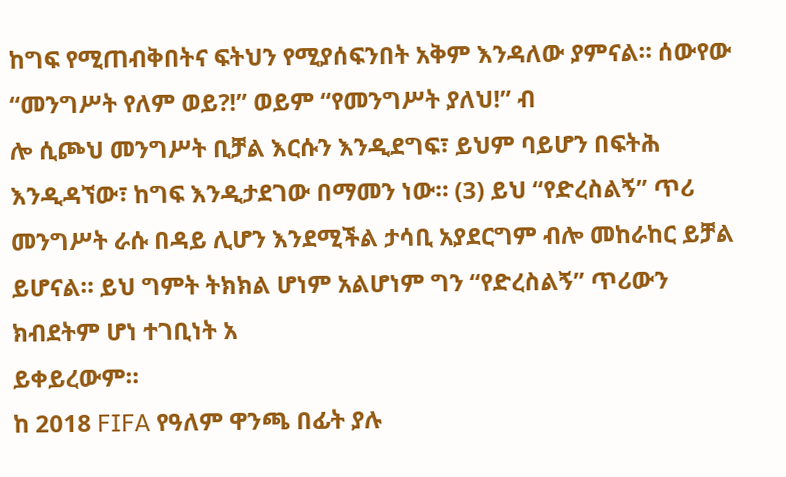ከግፍ የሚጠብቅበትና ፍትህን የሚያሰፍንበት አቅም እንዳለው ያምናል። ሰውየው “መንግሥት የለም ወይ?!” ወይም “የመንግሥት ያለህ!” ብ
ሎ ሲጮህ መንግሥት ቢቻል እርሱን እንዲደግፍ፣ ይህም ባይሆን በፍትሕ እንዲዳኘው፣ ከግፍ እንዲታደገው በማመን ነው። (3) ይህ “የድረስልኝ” ጥሪ መንግሥት ራሱ በዳይ ሊሆን እንደሚችል ታሳቢ አያደርግም ብሎ መከራከር ይቻል ይሆናል። ይህ ግምት ትክክል ሆነም አልሆነም ግን “የድረስልኝ” ጥሪውን ክብደትም ሆነ ተገቢነት አ
ይቀይረውም።
ከ 2018 FIFA የዓለም ዋንጫ በፊት ያሉ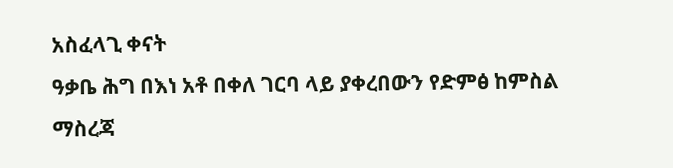አስፈላጊ ቀናት
ዓቃቤ ሕግ በእነ አቶ በቀለ ገርባ ላይ ያቀረበውን የድምፅ ከምስል ማስረጃ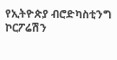የኢትዮጵያ ብሮድካስቲንግ ኮርፖሬሽን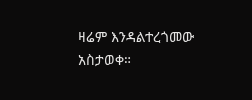ዛሬም እንዳልተረጎመው አስታወቀ።